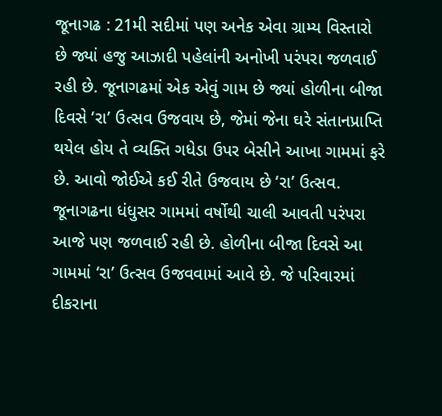જૂનાગઢ : 21મી સદીમાં પણ અનેક એવા ગ્રામ્ય વિસ્તારો છે જ્યાં હજુ આઝાદી પહેલાંની અનોખી પરંપરા જળવાઈ રહી છે. જૂનાગઢમાં એક એવું ગામ છે જ્યાં હોળીના બીજા દિવસે ‘રા’ ઉત્સવ ઉજવાય છે, જેમાં જેના ઘરે સંતાનપ્રાપ્તિ થયેલ હોય તે વ્યક્તિ ગધેડા ઉપર બેસીને આખા ગામમાં ફરે છે. આવો જોઈએ કઈ રીતે ઉજવાય છે ‘રા’ ઉત્સવ.
જૂનાગઢના ધંધુસર ગામમાં વર્ષોથી ચાલી આવતી પરંપરા આજે પણ જળવાઈ રહી છે. હોળીના બીજા દિવસે આ ગામમાં ‘રા’ ઉત્સવ ઉજવવામાં આવે છે. જે પરિવારમાં દીકરાના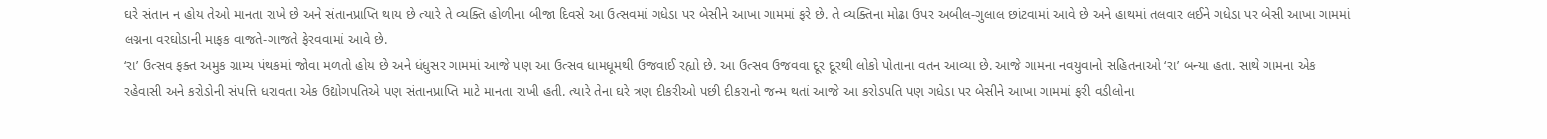ઘરે સંતાન ન હોય તેઓ માનતા રાખે છે અને સંતાનપ્રાપ્તિ થાય છે ત્યારે તે વ્યક્તિ હોળીના બીજા દિવસે આ ઉત્સવમાં ગધેડા પર બેસીને આખા ગામમાં ફરે છે. તે વ્યક્તિના મોઢા ઉપર અબીલ-ગુલાલ છાંટવામાં આવે છે અને હાથમાં તલવાર લઈને ગધેડા પર બેસી આખા ગામમાં લગ્નના વરઘોડાની માફક વાજતે-ગાજતે ફેરવવામાં આવે છે.
‘રા’ ઉત્સવ ફક્ત અમુક ગ્રામ્ય પંથકમાં જોવા મળતો હોય છે અને ધંધુસર ગામમાં આજે પણ આ ઉત્સવ ધામધૂમથી ઉજવાઈ રહ્યો છે. આ ઉત્સવ ઉજવવા દૂર દૂરથી લોકો પોતાના વતન આવ્યા છે. આજે ગામના નવયુવાનો સહિતનાઓ ‘રા’ બન્યા હતા. સાથે ગામના એક રહેવાસી અને કરોડોની સંપત્તિ ધરાવતા એક ઉદ્યોગપતિએ પણ સંતાનપ્રાપ્તિ માટે માનતા રાખી હતી. ત્યારે તેના ઘરે ત્રણ દીકરીઓ પછી દીકરાનો જન્મ થતાં આજે આ કરોડપતિ પણ ગધેડા પર બેસીને આખા ગામમાં ફરી વડીલોના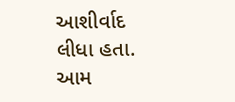આશીર્વાદ લીધા હતા.
આમ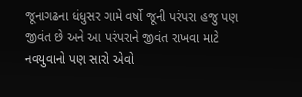જૂનાગઢના ધંધુસર ગામે વર્ષો જૂની પરંપરા હજુ પણ જીવંત છે અને આ પરંપરાને જીવંત રાખવા માટે નવયુવાનો પણ સારો એવો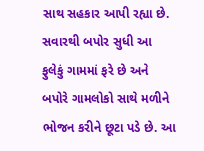સાથ સહકાર આપી રહ્યા છે. સવારથી બપોર સુધી આ ફુલેકું ગામમાં ફરે છે અને બપોરે ગામલોકો સાથે મળીને ભોજન કરીને છૂટા પડે છે. આ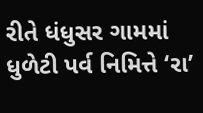રીતે ધંધુસર ગામમાં ધુળેટી પર્વ નિમિત્તે ‘રા’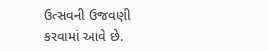ઉત્સવની ઉજવણી કરવામાં આવે છે.